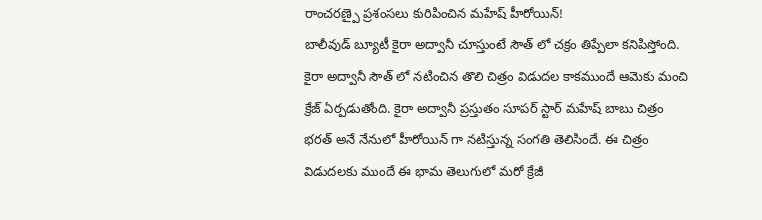రాంచరణ్పై ప్రశంసలు కురిపించిన మహేష్ హీరోయిన్!
బాలీవుడ్ బ్యూటీ కైరా అద్వానీ చూస్తుంటే సౌత్ లో చక్రం తిప్పేలా కనిపిస్తోంది. కైరా అద్వానీ సౌత్ లో నటించిన తొలి చిత్రం విడుదల కాకముందే ఆమెకు మంచి క్రేజ్ ఏర్పడుతోంది. కైరా అద్వానీ ప్రస్తుతం సూపర్ స్టార్ మహేష్ బాబు చిత్రం భరత్ అనే నేనులో హీరోయిన్ గా నటిస్తున్న సంగతి తెలిసిందే. ఈ చిత్రం విడుదలకు ముందే ఈ భామ తెలుగులో మరో క్రేజీ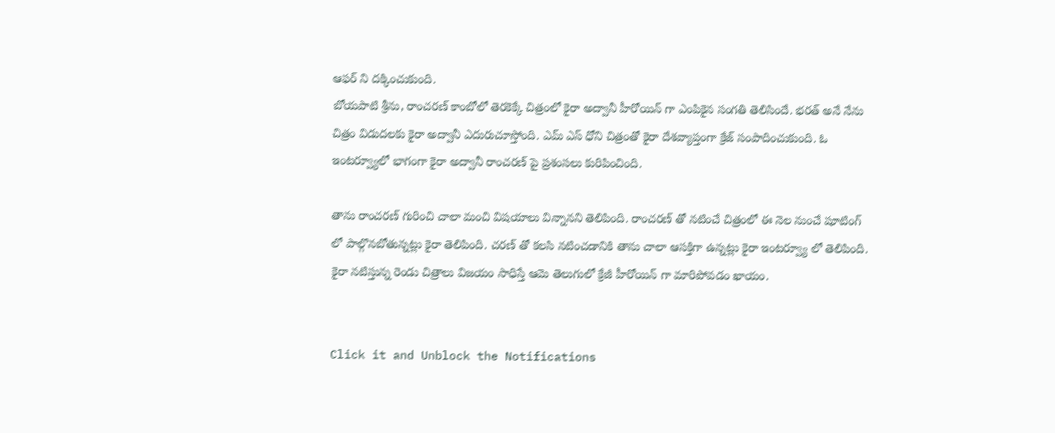ఆఫర్ ని దక్కించుకుంది.
బోయపాటి శ్రీను, రాంచరణ్ కాంబోలో తెరకెక్కే చిత్రంలో కైరా అద్వానీ హీరోయిన్ గా ఎంపికైన సంగతి తెలిసిందే. భరత్ అనే నేను చిత్రం విడుదలకు కైరా అద్వానీ ఎదురుచూస్తోంది. ఎమ్ ఎస్ ధోని చిత్రంతో కైరా దేశవ్యాప్తంగా క్రేజ్ సంపాదించుకుంది. ఓ ఇంటర్వ్యూలో భాగంగా కైరా అద్వానీ రాంచరణ్ పై ప్రశంసలు కురిపించింది.

తాను రాంచరణ్ గురించి చాలా మంచి విషయాలు విన్నానని తెలిపింది. రాంచరణ్ తో నటించే చిత్రంలో ఈ నెల నుంచే షూటింగ్ లో పాల్గొనబోతున్నట్లు కైరా తెలిపింది. చరణ్ తో కలసి నటించడానికి తాను చాలా ఆసక్తిగా ఉన్నట్లు కైరా ఇంటర్వ్యూ లో తెలిపింది. కైరా నటిస్తున్న రెండు చిత్రాలు విజయం సాధిస్తే ఆమె తెలుగులో క్రేజీ హీరోయిన్ గా మారిపోవడం ఖాయం.


Click it and Unblock the Notifications